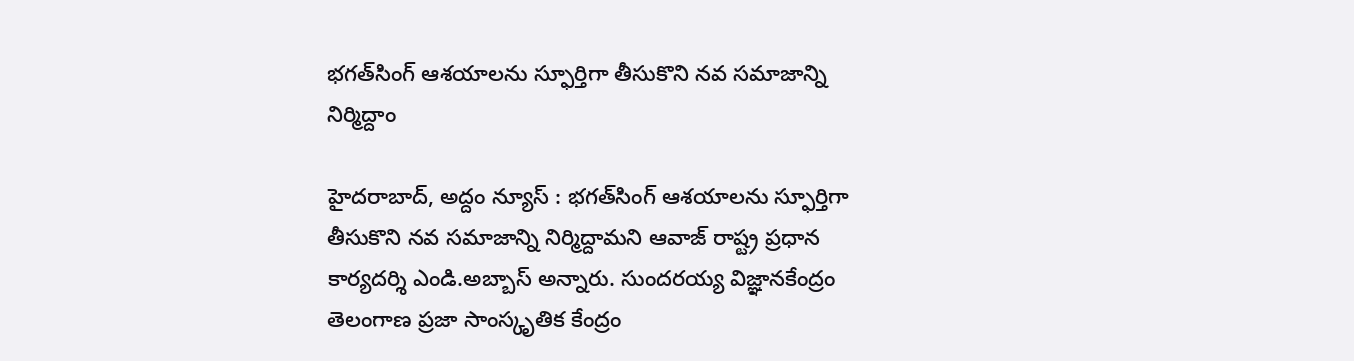భగత్‌సింగ్‌ ఆశయాలను స్ఫూర్తిగా తీసుకొని న‌వ‌ సమాజాన్ని నిర్మిద్దాం

హైదరాబాద్, అద్దం న్యూస్ : భగత్‌సింగ్‌ ఆశయాలను స్ఫూర్తిగా తీసుకొని న‌వ‌ సమాజాన్ని నిర్మిద్దామ‌ని ఆవాజ్ రాష్ట్ర ప్రధాన కార్యదర్శి ఎండి.అబ్బాస్ అన్నారు. సుంద‌ర‌య్య విజ్ఞాన‌కేంద్రం తెలంగాణ ప్రజా సాంస్కృతిక కేంద్రం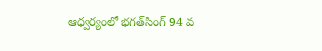ఆధ్వర్యంలో భగత్‌సింగ్‌ 94 వ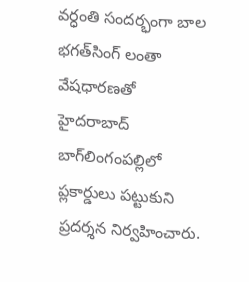వర్ధంతి సందర్భంగా బాల భగత్‌సింగ్ లంతా వేషధారణతో హైద‌రాబాద్ బాగ్‌లింగంప‌ల్లిలో ప్లకార్డులు పట్టుకుని ప్రదర్శన నిర్వహించారు.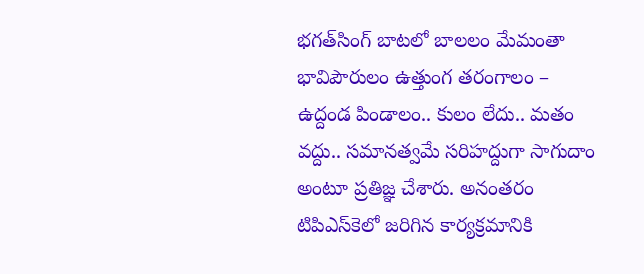భగత్‌సింగ్ బాటలో బాలలం మేమంతా భావిపౌరులం ఉత్తుంగ తరంగాలం – ఉద్దండ పిండాలం.. కులం లేదు.. మతం వద్దు.. సమానత్వమే సరిహద్దుగా సాగుదాం అంటూ ప్రతిజ్ఞ చేశారు. అనంత‌రం టిపిఎస్‌కెలో జ‌రిగిన కార్య‌క్రమానికి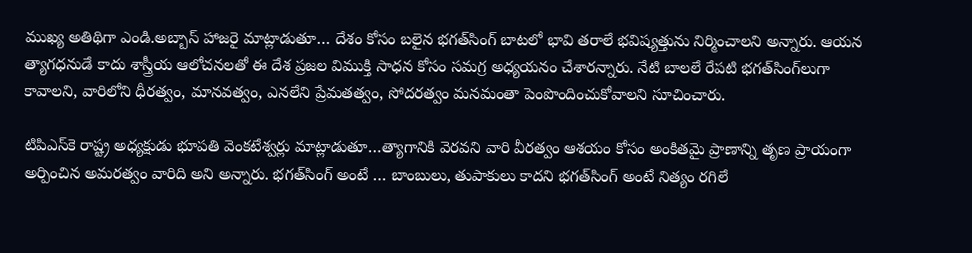ముఖ్య అతిథిగా ఎండి.అబ్బాస్ హాజరై మాట్లాడుతూ… దేశం కోసం బలైన భగత్‌సింగ్‌ బాటలో భావి తరాలే భవిష్యత్తును నిర్మించాలని అన్నారు. ఆయన త్యాగధనుడే కాదు శాస్త్రీయ ఆలోచనలతో ఈ దేశ ప్రజల విముక్తి సాధన కోసం సమగ్ర అధ్యయనం చేశారన్నారు. నేటి బాలలే రేపటి భగత్‌సింగ్‌లుగా కావాలని, వారిలోని ధీరత్వం, మానవత్వం, ఎనలేని ప్రేమతత్వం, సోదరత్వం మనమంతా పెంపొందించుకోవాలని సూచించారు.

టిపిఎస్‌కె రాష్ట్ర అధ్యక్షుడు భూపతి వెంకటేశ్వర్లు మాట్లాడుతూ…త్యాగానికి వెరవని వారి వీరత్వం ఆశయం కోసం అంకితమై ప్రాణాన్ని తృణ ప్రాయంగా అర్పించిన అమరత్వం వారిది అని అన్నారు. భగత్‌సింగ్ అంటే … బాంబులు, తుపాకులు కాదని భగత్‌సింగ్‌ అంటే నిత్యం రగిలే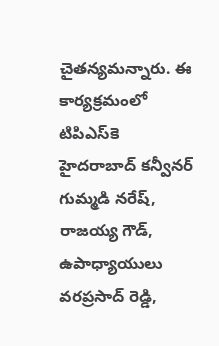చైతన్య‌మన్నారు. ఈ కార్యక్రమంలో టిపిఎస్‌కె హైదరాబాద్ కన్వీనర్ గుమ్మడి నరేష్, రాజయ్య గౌడ్, ఉపాధ్యాయులు వరప్రసాద్ రెడ్డి,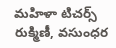మహిళా టిచర్స్ రుక్మిణీ, వ‌సుంధర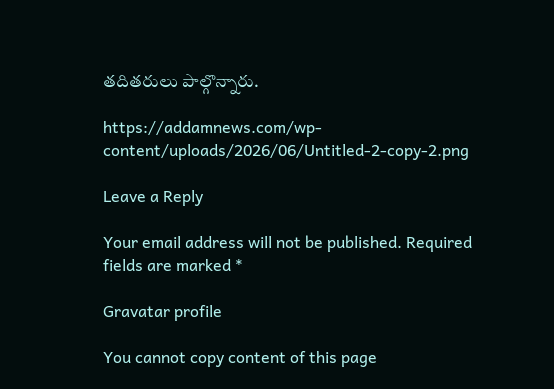త‌దిత‌రులు పాల్గొన్నారు.

https://addamnews.com/wp-content/uploads/2026/06/Untitled-2-copy-2.png

Leave a Reply

Your email address will not be published. Required fields are marked *

Gravatar profile

You cannot copy content of this page